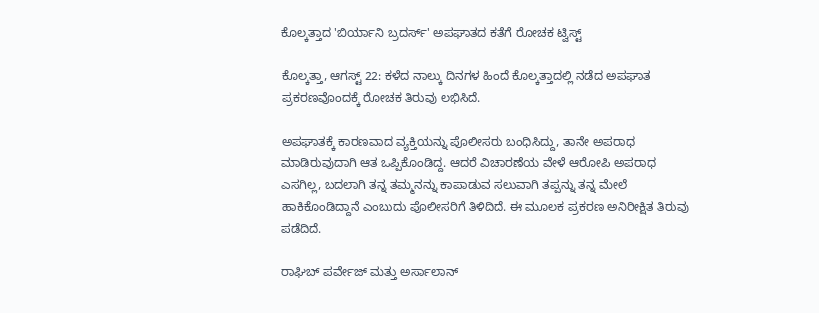ಕೊಲ್ಕತ್ತಾದ 'ಬಿರ್ಯಾನಿ ಬ್ರದರ್ಸ್' ಅಪಘಾತದ ಕತೆಗೆ ರೋಚಕ ಟ್ವಿಸ್ಟ್

ಕೊಲ್ಕತ್ತಾ, ಆಗಸ್ಟ್ 22: ಕಳೆದ ನಾಲ್ಕು ದಿನಗಳ ಹಿಂದೆ ಕೊಲ್ಕತ್ತಾದಲ್ಲಿ ನಡೆದ ಅಪಘಾತ ಪ್ರಕರಣವೊಂದಕ್ಕೆ ರೋಚಕ ತಿರುವು ಲಭಿಸಿದೆ.

ಅಪಘಾತಕ್ಕೆ ಕಾರಣವಾದ ವ್ಯಕ್ತಿಯನ್ನು ಪೊಲೀಸರು ಬಂಧಿಸಿದ್ದು, ತಾನೇ ಅಪರಾಧ ಮಾಡಿರುವುದಾಗಿ ಆತ ಒಪ್ಪಿಕೊಂಡಿದ್ದ. ಆದರೆ ವಿಚಾರಣೆಯ ವೇಳೆ ಆರೋಪಿ ಅಪರಾಧ ಎಸಗಿಲ್ಲ, ಬದಲಾಗಿ ತನ್ನ ತಮ್ಮನನ್ನು ಕಾಪಾಡುವ ಸಲುವಾಗಿ ತಪ್ಪನ್ನು ತನ್ನ ಮೇಲೆ ಹಾಕಿಕೊಂಡಿದ್ದಾನೆ ಎಂಬುದು ಪೊಲೀಸರಿಗೆ ತಿಳಿದಿದೆ. ಈ ಮೂಲಕ ಪ್ರಕರಣ ಅನಿರೀಕ್ಷಿತ ತಿರುವು ಪಡೆದಿದೆ.

ರಾಘಿಬ್ ಪರ್ವೇಜ್ ಮತ್ತು ಅರ್ಸಾಲಾನ್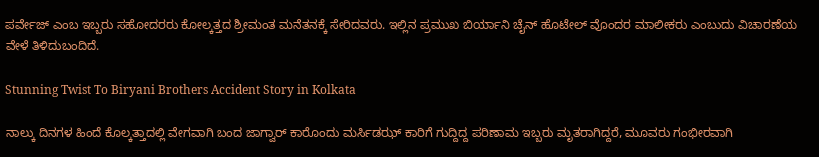ಪರ್ವೇಜ್ ಎಂಬ ಇಬ್ಬರು ಸಹೋದರರು ಕೋಲ್ಕತ್ತದ ಶ್ರೀಮಂತ ಮನೆತನಕ್ಕೆ ಸೇರಿದವರು. ಇಲ್ಲಿನ ಪ್ರಮುಖ ಬಿರ್ಯಾನಿ ಚೈನ್ ಹೊಟೇಲ್ ವೊಂದರ ಮಾಲೀಕರು ಎಂಬುದು ವಿಚಾರಣೆಯ ವೇಳೆ ತಿಳಿದುಬಂದಿದೆ.

Stunning Twist To Biryani Brothers Accident Story in Kolkata

ನಾಲ್ಕು ದಿನಗಳ ಹಿಂದೆ ಕೊಲ್ಕತ್ತಾದಲ್ಲಿ ವೇಗವಾಗಿ ಬಂದ ಜಾಗ್ವಾರ್ ಕಾರೊಂದು ಮರ್ಸಿಡಝ್ ಕಾರಿಗೆ ಗುದ್ದಿದ್ದ ಪರಿಣಾಮ ಇಬ್ಬರು ಮೃತರಾಗಿದ್ದರೆ, ಮೂವರು ಗಂಭೀರವಾಗಿ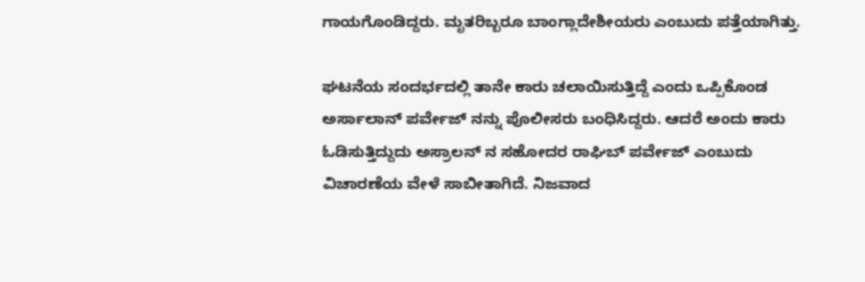ಗಾಯಗೊಂಡಿದ್ದರು. ಮೃತರಿಬ್ಬರೂ ಬಾಂಗ್ಲಾದೇಶೀಯರು ಎಂಬುದು ಪತ್ತೆಯಾಗಿತ್ತು.

ಘಟನೆಯ ಸಂದರ್ಭದಲ್ಲಿ ತಾನೇ ಕಾರು ಚಲಾಯಿಸುತ್ತಿದ್ದೆ ಎಂದು ಒಪ್ಪಿಕೊಂಡ ಅರ್ಸಾಲಾನ್ ಪರ್ವೇಜ್ ನನ್ನು ಪೊಲೀಸರು ಬಂಧಿಸಿದ್ದರು. ಆದರೆ ಅಂದು ಕಾರು ಓಡಿಸುತ್ತಿದ್ದುದು ಅಸ್ರಾಲನ್ ನ ಸಹೋದರ ರಾಘಿಬ್ ಪರ್ವೇಜ್ ಎಂಬುದು ವಿಚಾರಣೆಯ ವೇಳೆ ಸಾಬೀತಾಗಿದೆ. ನಿಜವಾದ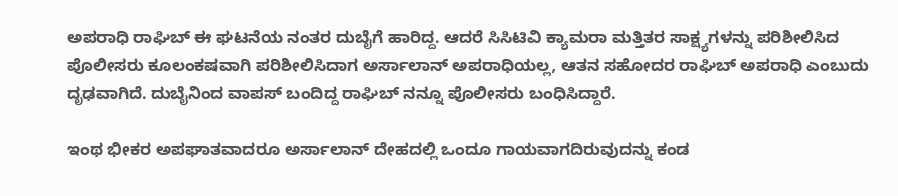ಅಪರಾಧಿ ರಾಘಿಬ್ ಈ ಘಟನೆಯ ನಂತರ ದುಬೈಗೆ ಹಾರಿದ್ದ. ಆದರೆ ಸಿಸಿಟಿವಿ ಕ್ಯಾಮರಾ ಮತ್ತಿತರ ಸಾಕ್ಷ್ಯಗಳನ್ನು ಪರಿಶೀಲಿಸಿದ ಪೊಲೀಸರು ಕೂಲಂಕಷವಾಗಿ ಪರಿಶೀಲಿಸಿದಾಗ ಅರ್ಸಾಲಾನ್ ಅಪರಾಧಿಯಲ್ಲ, ಆತನ ಸಹೋದರ ರಾಘಿಬ್ ಅಪರಾಧಿ ಎಂಬುದು ದೃಢವಾಗಿದೆ. ದುಬೈನಿಂದ ವಾಪಸ್ ಬಂದಿದ್ದ ರಾಘಿಬ್ ನನ್ನೂ ಪೊಲೀಸರು ಬಂಧಿಸಿದ್ದಾರೆ.

ಇಂಥ ಭೀಕರ ಅಪಘಾತವಾದರೂ ಅರ್ಸಾಲಾನ್ ದೇಹದಲ್ಲಿ ಒಂದೂ ಗಾಯವಾಗದಿರುವುದನ್ನು ಕಂಡ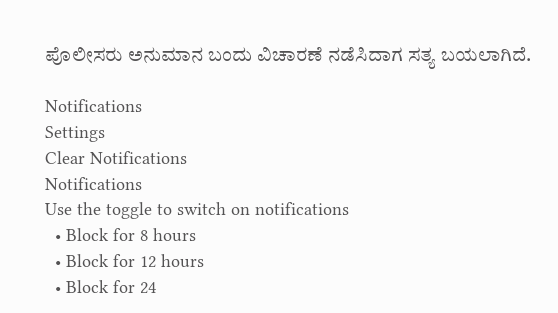ಪೊಲೀಸರು ಅನುಮಾನ ಬಂದು ವಿಚಾರಣೆ ನಡೆಸಿದಾಗ ಸತ್ಯ ಬಯಲಾಗಿದೆ.

Notifications
Settings
Clear Notifications
Notifications
Use the toggle to switch on notifications
  • Block for 8 hours
  • Block for 12 hours
  • Block for 24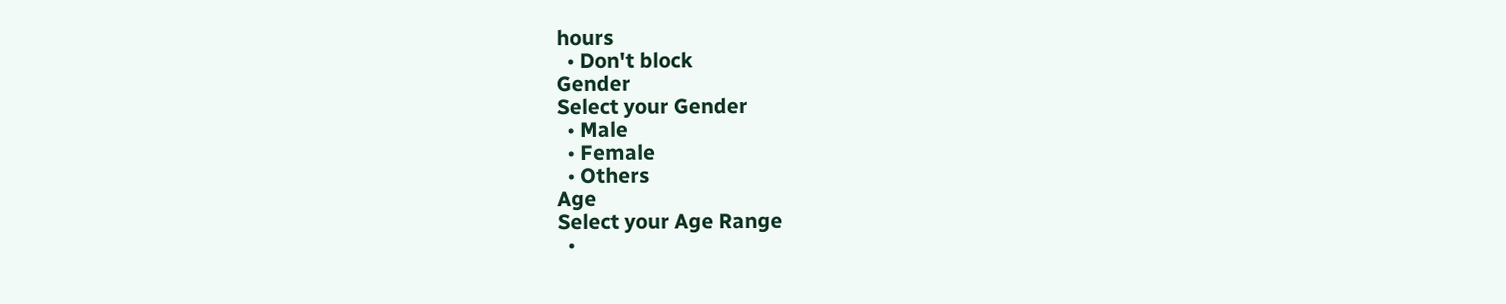hours
  • Don't block
Gender
Select your Gender
  • Male
  • Female
  • Others
Age
Select your Age Range
  •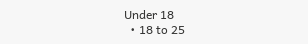Under 18
  • 18 to 25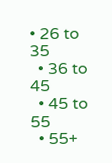• 26 to 35
  • 36 to 45
  • 45 to 55
  • 55+